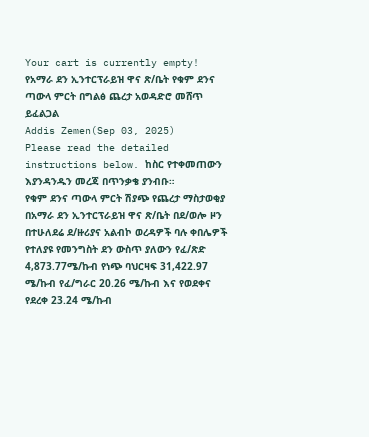Your cart is currently empty!
የአማራ ደን ኢንተርፕራይዝ ዋና ጽ/ቤት የቁም ደንና ጣውላ ምርት በግልፅ ጨረታ አወዳድሮ መሸጥ ይፈልጋል
Addis Zemen(Sep 03, 2025)
Please read the detailed instructions below. ከስር የተቀመጠውን እያንዳንዱን መረጃ በጥንቃቄ ያንብቡ።
የቁም ደንና ጣውላ ምርት ሽያጭ የጨረታ ማስታወቂያ
በአማራ ደን ኢንተርፕራይዝ ዋና ጽ/ቤት በደ/ወሎ ዞን በተሁለደሬ ደ/ዙሪያና አልብኮ ወረዳዎች ባሉ ቀበሌዎች የተለያዩ የመንግስት ደን ውስጥ ያለውን የፈ/ጽድ 4,873.77ሜ/ኩብ የነጭ ባህርዛፍ 31,422.97 ሜ/ኩብ የፈ/ግራር 20.26 ሜ/ኩብ እና የወደቀና የደረቀ 23.24 ሜ/ኩብ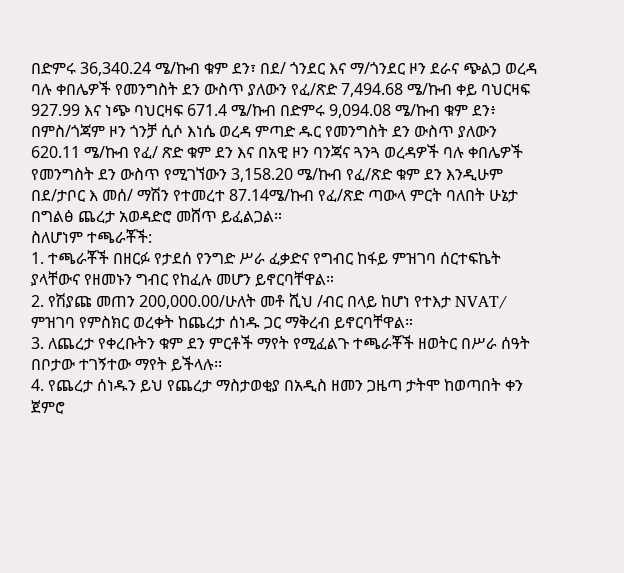በድምሩ 36,340.24 ሜ/ኩብ ቁም ደን፣ በደ/ ጎንደር እና ማ/ጎንደር ዞን ደራና ጭልጋ ወረዳ ባሉ ቀበሌዎች የመንግስት ደን ውስጥ ያለውን የፈ/ጽድ 7,494.68 ሜ/ኩብ ቀይ ባህርዛፍ 927.99 እና ነጭ ባህርዛፍ 671.4 ሜ/ኩብ በድምሩ 9,094.08 ሜ/ኩብ ቁም ደን፥ በምስ/ጎጃም ዞን ጎንቻ ሲሶ እነሴ ወረዳ ምጣድ ዱር የመንግስት ደን ውስጥ ያለውን 620.11 ሜ/ኩብ የፈ/ ጽድ ቁም ደን እና በአዊ ዞን ባንጃና ጓንጓ ወረዳዎች ባሉ ቀበሌዎች የመንግስት ደን ውስጥ የሚገኘውን 3,158.20 ሜ/ኩብ የፈ/ጽድ ቁም ደን እንዲሁም በደ/ታቦር እ መሰ/ ማሽን የተመረተ 87.14ሜ/ኩብ የፈ/ጽድ ጣውላ ምርት ባለበት ሁኔታ በግልፅ ጨረታ አወዳድሮ መሸጥ ይፈልጋል።
ስለሆነም ተጫራቾች:
1. ተጫራቾች በዘርፉ የታደሰ የንግድ ሥራ ፈቃድና የግብር ከፋይ ምዝገባ ሰርተፍኬት ያላቸውና የዘመኑን ግብር የከፈሉ መሆን ይኖርባቸዋል።
2. የሽያጩ መጠን 200,000.00/ሁለት መቶ ሺህ /ብር በላይ ከሆነ የተእታ NVAT/ ምዝገባ የምስክር ወረቀት ከጨረታ ሰነዱ ጋር ማቅረብ ይኖርባቸዋል።
3. ለጨረታ የቀረቡትን ቁም ደን ምርቶች ማየት የሚፈልጉ ተጫራቾች ዘወትር በሥራ ሰዓት በቦታው ተገኝተው ማየት ይችላሉ፡፡
4. የጨረታ ሰነዱን ይህ የጨረታ ማስታወቂያ በአዲስ ዘመን ጋዜጣ ታትሞ ከወጣበት ቀን ጀምሮ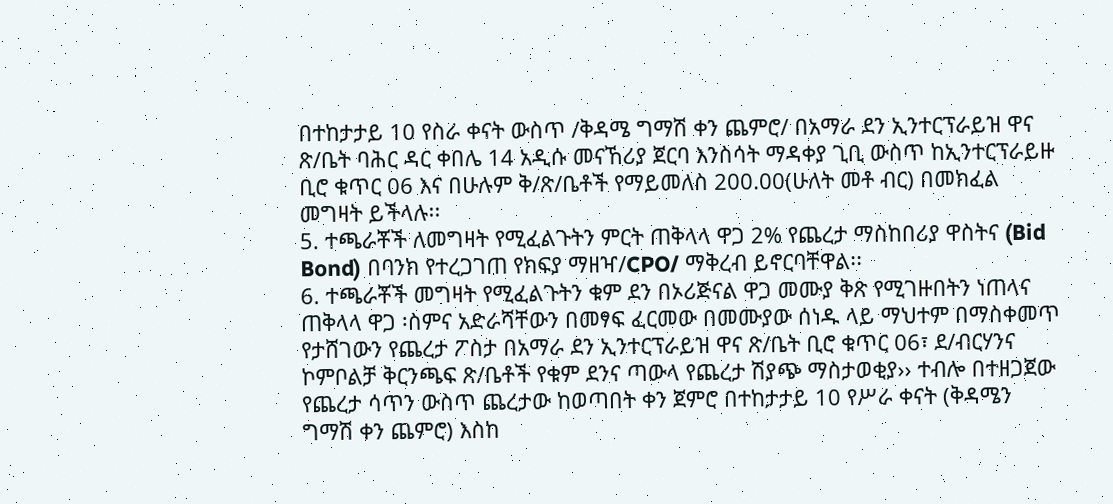በተከታታይ 10 የስራ ቀናት ውስጥ /ቅዳሜ ግማሽ ቀን ጨምሮ/ በአማራ ደን ኢንተርፕራይዝ ዋና ጽ/ቤት ባሕር ዳር ቀበሌ 14 አዲሱ መናኸሪያ ጀርባ እንስሳት ማዳቀያ ጊቢ ውስጥ ከኢንተርፕራይዙ ቢሮ ቁጥር 06 እና በሁሉም ቅ/ጽ/ቤቶች የማይመለስ 200.00(ሁለት መቶ ብር) በመክፈል መግዛት ይችላሉ፡፡
5. ተጫራቾች ለመግዛት የሚፈልጉትን ምርት ጠቅላላ ዋጋ 2% የጨረታ ማስከበሪያ ዋስትና (Bid Bond) በባንክ የተረጋገጠ የክፍያ ማዘዣ/CPO/ ማቅረብ ይኖርባቸዋል፡፡
6. ተጫራቾች መግዛት የሚፈልጉትን ቁም ደን በኦሪጅናል ዋጋ መሙያ ቅጽ የሚገዙበትን ነጠላና ጠቅላላ ዋጋ ፡ስምና አድራሻቸውን በመፃፍ ፈርመው በመሙያው ሰነዱ ላይ ማህተም በማስቀመጥ የታሸገውን የጨረታ ፖስታ በአማራ ደን ኢንተርፕራይዝ ዋና ጽ/ቤት ቢሮ ቁጥር 06፣ ደ/ብርሃንና ኮምቦልቻ ቅርንጫፍ ጽ/ቤቶች የቁም ደንና ጣውላ የጨረታ ሽያጭ ማስታወቂያ›› ተብሎ በተዘጋጀው የጨረታ ሳጥን ውስጥ ጨረታው ከወጣበት ቀን ጀምሮ በተከታታይ 10 የሥራ ቀናት (ቅዳሜን ግማሽ ቀን ጨምሮ) እስከ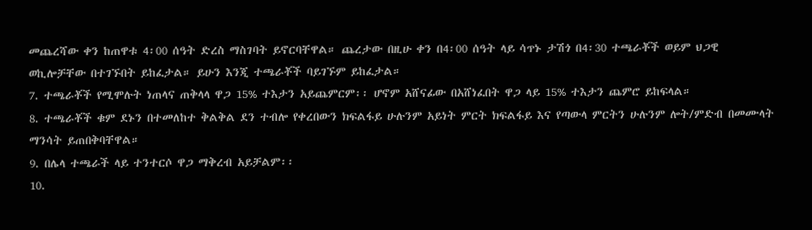መጨረሻው ቀን ከጠዋቱ 4፡00 ሰዓት ድረስ ማስገባት ይኖርባቸዋል። ጨረታው በዚሁ ቀን በ4፡00 ሰዓት ላይ ሳጥኑ ታሽጎ በ4፡30 ተጫራቾች ወይም ህጋዊ ወኪሎቻቸው በተገኙበት ይከፈታል። ይሁን እንጂ ተጫራቾች ባይገኙም ይከፈታል።
7. ተጫራቾች የሚሞሉት ነጠላና ጠቅላላ ዋጋ 15% ተእታን አይጨምርም፡፡ ሆኖም አሸናፊው በአሸነፈበት ዋጋ ላይ 15% ተእታን ጨምሮ ይከፍላል።
8. ተጫራቾች ቁም ደኑን በተመለከተ ቅልቅል ደን ተብሎ የቀረበውን ክፍልፋይ ሁሉንም አይነት ምርት ክፍልፋይ እና የጣውላ ምርትን ሁሉንም ሎት/ምድብ በመሙላት ማንሳት ይጠበቅባቸዋል።
9. በሌላ ተጫራች ላይ ተንተርሶ ዋጋ ማቅረብ አይቻልም፡፡
10.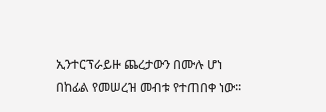ኢንተርፕራይዙ ጨረታውን በሙሉ ሆነ በከፊል የመሠረዝ መብቱ የተጠበቀ ነው፡፡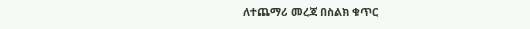ለተጨማሪ መረጃ በስልክ ቁጥር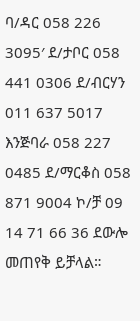ባ/ዳር 058 226 3095′ ደ/ታቦር 058 441 0306 ደ/ብርሃን 011 637 5017 እንጅባራ 058 227 0485 ደ/ማርቆስ 058 871 9004 ኮ/ቻ 09 14 71 66 36 ደውሎ መጠየቅ ይቻላል።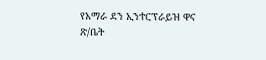የአማራ ደን ኢንተርፕራይዝ ዋና ጽ/ቤት